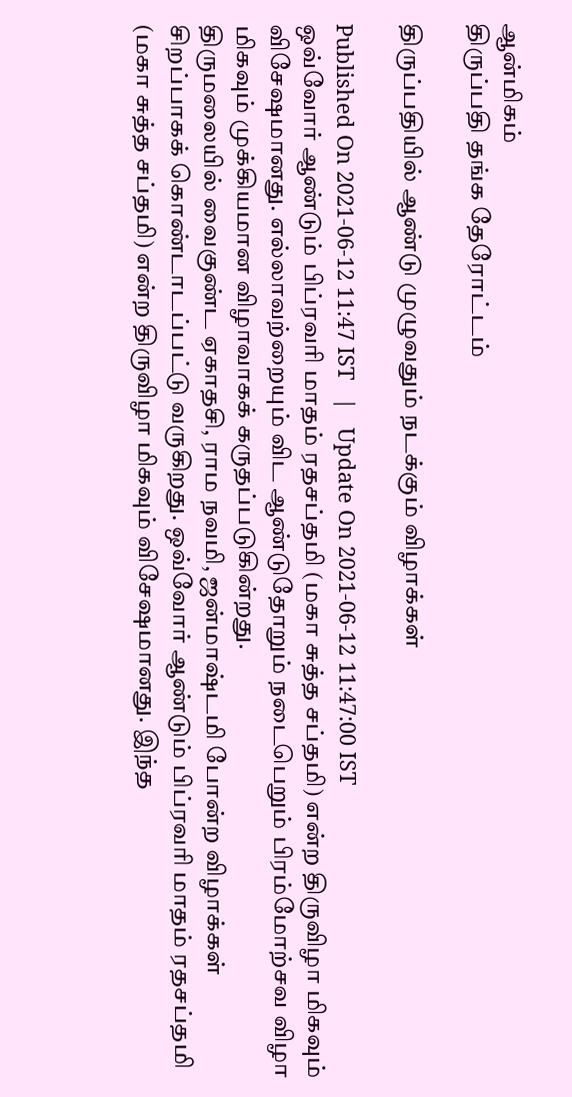ஆன்மிகம்
திருப்பதி தங்க தேரோட்டம்

திருப்பதியில் ஆண்டு முழுவதும் நடக்கும் விழாக்கள்

Published On 2021-06-12 11:47 IST   |   Update On 2021-06-12 11:47:00 IST
ஒவ்வோர் ஆண்டும் பிப்ரவரி மாதம் ரதசப்தமி (மகா சுத்த சப்தமி) என்ற திருவிழா மிகவும் விசேஷமானது. எல்லாவற்றையும் விட ஆண்டுதோறும் நடைபெறும் பிரம்மோற்சவ விழா மிகவும் முக்கியமான விழாவாகக் கருதப்படுகின்றது.
திருமலையில் வைகுண்ட ஏகாதசி, ராம நவமி, ஜன்மாஷ்டமி போன்ற விழாக்கள் சிறப்பாகக் கொண்டாடப்பட்டு வருகிறது. ஒவ்வோர் ஆண்டும் பிப்ரவரி மாதம் ரதசப்தமி (மகா சுத்த சப்தமி) என்ற திருவிழா மிகவும் விசேஷமானது. இந்த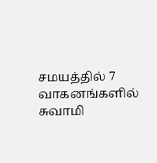சமயத்தில் 7 வாகனங்களில் சுவாமி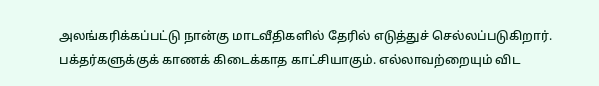அலங்கரிக்கப்பட்டு நான்கு மாடவீதிகளில் தேரில் எடுத்துச் செல்லப்படுகிறார். பக்தர்களுக்குக் காணக் கிடைக்காத காட்சியாகும். எல்லாவற்றையும் விட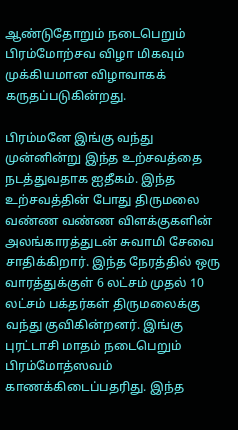ஆண்டுதோறும் நடைபெறும் பிரம்மோற்சவ விழா மிகவும் முக்கியமான விழாவாகக் கருதப்படுகின்றது.

பிரம்மனே இங்கு வந்து முன்னின்று இந்த உற்சவத்தை நடத்துவதாக ஐதீகம். இந்த உற்சவத்தின் போது திருமலை வண்ண வண்ண விளக்குகளின் அலங்காரத்துடன் சுவாமி சேவை சாதிக்கிறார். இந்த நேரத்தில் ஒரு வாரத்துக்குள் 6 லட்சம் முதல் 10 லட்சம் பக்தர்கள் திருமலைக்கு வந்து குவிகின்றனர். இங்கு புரட்டாசி மாதம் நடைபெறும் பிரம்மோத்ஸவம் காணக்கிடைப்பதரிது. இந்த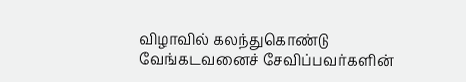விழாவில் கலந்துகொண்டு வேங்கடவனைச் சேவிப்பவர்களின்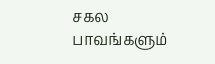சகல பாவங்களும்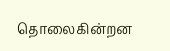தொலைகின்றன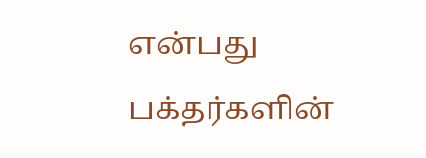என்பது பக்தர்களின்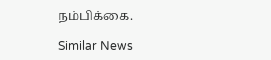நம்பிக்கை.

Similar News